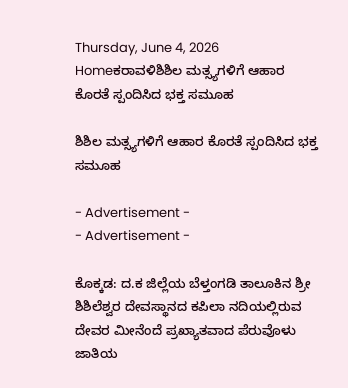Thursday, June 4, 2026
Homeಕರಾವಳಿಶಿಶಿಲ ಮತ್ಸ್ಯಗಳಿಗೆ ಆಹಾರ ಕೊರತೆ ಸ್ಪಂದಿಸಿದ ಭಕ್ತ ಸಮೂಹ

ಶಿಶಿಲ ಮತ್ಸ್ಯಗಳಿಗೆ ಆಹಾರ ಕೊರತೆ ಸ್ಪಂದಿಸಿದ ಭಕ್ತ ಸಮೂಹ

- Advertisement -
- Advertisement -

ಕೊಕ್ಕಡ: ದ.ಕ ಜಿಲ್ಲೆಯ ಬೆಳ್ತಂಗಡಿ ತಾಲೂಕಿನ ಶ್ರೀ ಶಿಶಿಲೆಶ್ವರ ದೇವಸ್ಥಾನದ ಕಪಿಲಾ ನದಿಯಲ್ಲಿರುವ ದೇವರ ‌ಮೀನೆಂದೆ ಪ್ರಖ್ಯಾತವಾದ ಪೆರುವೊಳು ಜಾತಿಯ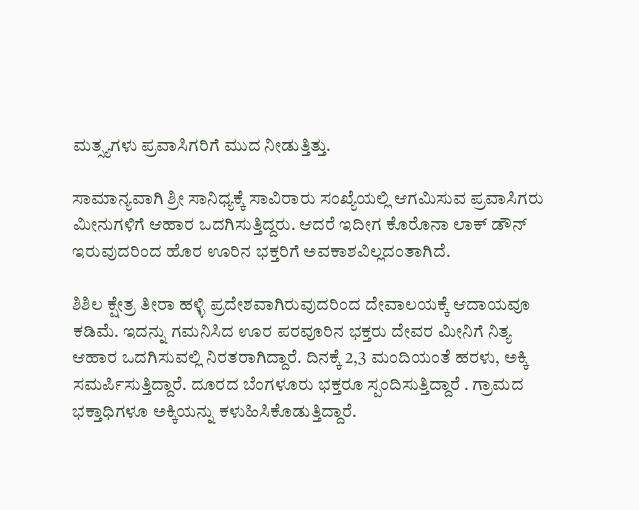ಮತ್ಸ್ಯಗಳು ಪ್ರವಾಸಿಗರಿಗೆ ಮುದ ನೀಡುತ್ತಿತ್ತು.

ಸಾಮಾನ್ಯವಾಗಿ ಶ್ರೀ ಸಾನಿಧ್ಯಕ್ಕೆ ಸಾವಿರಾರು ಸಂಖ್ಯೆಯಲ್ಲಿ ಆಗಮಿಸುವ ಪ್ರವಾಸಿಗರು ಮೀನುಗಳಿಗೆ ಆಹಾರ ಒದಗಿಸುತ್ತಿದ್ದರು. ಆದರೆ ಇದೀಗ ಕೊರೊನಾ ಲಾಕ್ ಡೌನ್ ಇರುವುದರಿಂದ ಹೊರ ಊರಿನ ಭಕ್ತರಿಗೆ ಅವಕಾಶವಿಲ್ಲದಂತಾಗಿದೆ.

ಶಿಶಿಲ ಕ್ಷೇತ್ರ ತೀರಾ ಹಳ್ಳಿ ಪ್ರದೇಶವಾಗಿರುವುದರಿಂದ ದೇವಾಲಯಕ್ಕೆ ಆದಾಯವೂ ಕಡಿಮೆ. ಇದನ್ನು ಗಮನಿಸಿದ ಊರ ಪರವೂರಿನ ಭಕ್ತರು ದೇವರ ಮೀನಿಗೆ‌ ನಿತ್ಯ ಆಹಾರ ಒದಗಿಸುವಲ್ಲಿ ನಿರತರಾಗಿದ್ದಾರೆ. ದಿನಕ್ಕೆ 2,3 ಮಂದಿಯಂತೆ ಹರಳು, ಅಕ್ಕಿ ಸಮರ್ಪಿಸುತ್ತಿದ್ದಾರೆ. ದೂರದ ಬೆಂಗಳೂರು ಭಕ್ತರೂ ಸ್ಪಂದಿಸುತ್ತಿದ್ದಾರೆ . ಗ್ರಾಮದ ಭಕ್ತಾಧಿಗಳೂ ಅಕ್ಕಿಯನ್ನು ಕಳುಹಿಸಿಕೊಡುತ್ತಿದ್ದಾರೆ.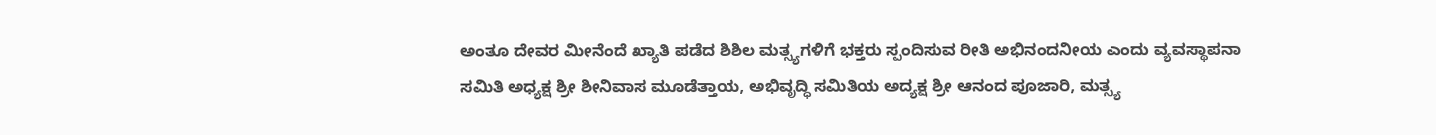ಅಂತೂ ದೇವರ ಮೀನೆಂದೆ ಖ್ಯಾತಿ ಪಡೆದ ಶಿಶಿಲ ಮತ್ಸ್ಯಗಳಿಗೆ ಭಕ್ತರು ಸ್ಪಂದಿಸುವ ರೀತಿ ಅಭಿನಂದನೀಯ ಎಂದು ವ್ಯವಸ್ಥಾಪನಾ ಸಮಿತಿ ಅಧ್ಯಕ್ಷ ಶ್ರೀ ಶೀನಿವಾಸ ಮೂಡೆತ್ತಾಯ, ಅಭಿವೃದ್ಧಿ ಸಮಿತಿಯ ಅದ್ಯಕ್ಷ ಶ್ರೀ ಆನಂದ ಪೂಜಾರಿ, ಮತ್ಸ್ಯ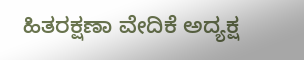ಹಿತರಕ್ಷಣಾ ವೇದಿಕೆ ಅದ್ಯಕ್ಷ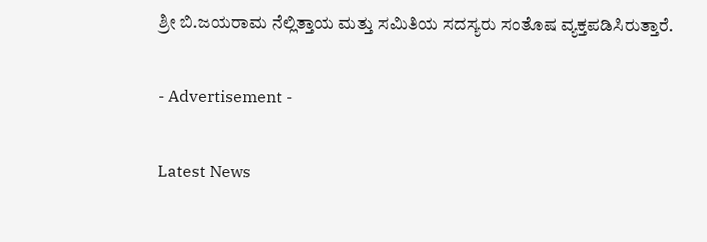ಶ್ರೀ ಬಿ.ಜಯರಾಮ ನೆಲ್ಲಿತ್ತಾಯ ಮತ್ತು ಸಮಿತಿಯ ಸದಸ್ಯರು ಸಂತೊಷ ವ್ಯಕ್ತಪಡಿಸಿರುತ್ತಾರೆ.

- Advertisement -

Latest News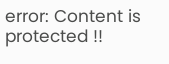error: Content is protected !!